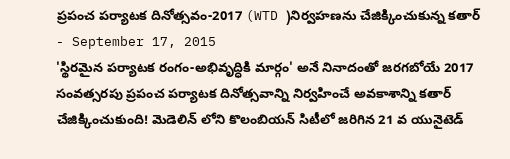ప్రపంచ పర్యాటక దినోత్సవం-2017 (WTD )నిర్వహణను చేజిక్కించుకున్న కతార్
- September 17, 2015
'స్థిరమైన పర్యాటక రంగం-అభివృద్ధికి మార్గం' అనే నినాదంతో జరగబోయే 2017 సంవత్సరపు ప్రపంచ పర్యాటక దినోత్సవాన్ని నిర్వహించే అవకాశాన్ని కతార్ చేజిక్కించుకుంది! మెడెలిన్ లోని కొలంబియన్ సిటీలో జరిగిన 21 వ యునైటెడ్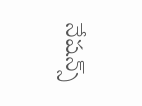నేషన్స్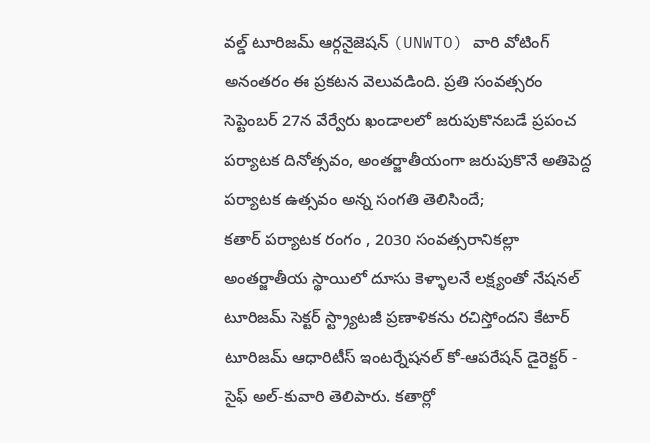వల్డ్ టూరిజమ్ ఆర్గనైజెషన్ (UNWTO) వారి వోటింగ్ అనంతరం ఈ ప్రకటన వెలువడింది. ప్రతి సంవత్సరం సెప్టెంబర్ 27న వేర్వేరు ఖండాలలో జరుపుకొనబడే ప్రపంచ పర్యాటక దినోత్సవం, అంతర్జాతీయంగా జరుపుకొనే అతిపెద్ద పర్యాటక ఉత్సవం అన్న సంగతి తెలిసిందే;
కతార్ పర్యాటక రంగం , 2030 సంవత్సరానికల్లా అంతర్జాతీయ స్థాయిలో దూసు కెళ్ళాలనే లక్ష్యంతో నేషనల్ టూరిజమ్ సెక్టర్ స్ట్ర్యాటజీ ప్రణాళికను రచిస్తోందని కేటార్ టూరిజమ్ ఆధారిటీస్ ఇంటర్నేషనల్ కో-ఆపరేషన్ డైరెక్టర్ - సైఫ్ అల్-కువారి తెలిపారు. కతార్లో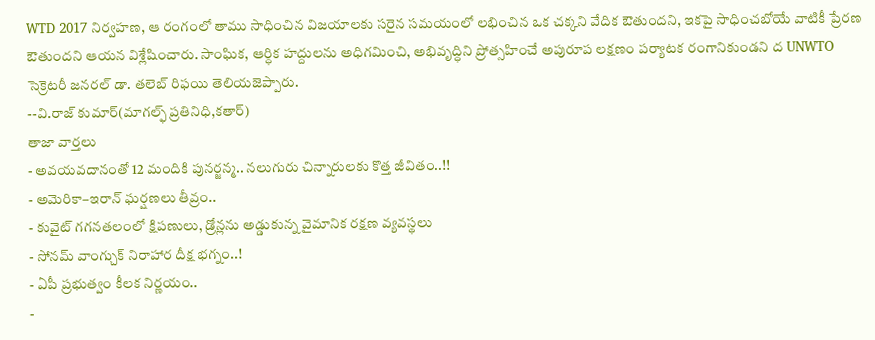WTD 2017 నిర్వహణ, ఆ రంగంలో తాము సాధించిన విజయాలకు సరైన సమయంలో లభించిన ఒక చక్కని వేదిక ఔతుందని, ఇకపై సాధించబోయే వాటికీ ప్రేరణ ఔతుందని ఆయన విశ్లేషించారు. సాంఘిక, ఆర్ధిక హద్దులను అధిగమించి, అభివృద్ధిని ప్రోత్సహించే అపురూప లక్షణం పర్యాటక రంగానికుండని ద UNWTO సెక్రెటరీ జనరల్ డా. తలెబ్ రిఫయి తెలియజెప్పారు.
--వి.రాజ్ కుమార్(మాగల్ఫ్ ప్రతినిధి,కతార్)
తాజా వార్తలు
- అవయవదానంతో 12 మందికి పునర్జన్మ.. నలుగురు చిన్నారులకు కొత్త జీవితం..!!
- అమెరికా–ఇరాన్ ఘర్షణలు తీవ్రం..
- కువైట్ గగనతలంలో క్షిపణులు, డ్రోన్లను అడ్డుకున్న వైమానిక రక్షణ వ్యవస్థలు
- సోనమ్ వాంగ్చుక్ నిరాహార దీక్ష భగ్నం..!
- ఏపీ ప్రభుత్వం కీలక నిర్ణయం..
-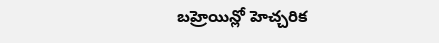బహ్రెయిన్లో హెచ్చరిక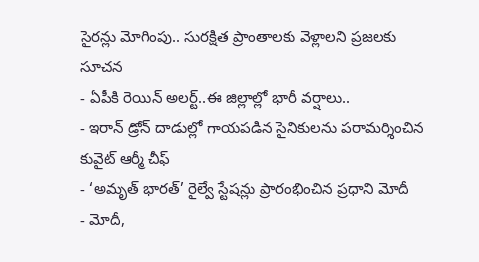సైరన్లు మోగింపు.. సురక్షిత ప్రాంతాలకు వెళ్లాలని ప్రజలకు సూచన
- ఏపీకి రెయిన్ అలర్ట్..ఈ జిల్లాల్లో భారీ వర్షాలు..
- ఇరాన్ డ్రోన్ దాడుల్లో గాయపడిన సైనికులను పరామర్శించిన కువైట్ ఆర్మీ చీఫ్
- ‘అమృత్ భారత్’ రైల్వే స్టేషన్లు ప్రారంభించిన ప్రధాని మోదీ
- మోదీ,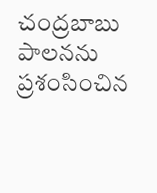చంద్రబాబు పాలనను ప్రశంసించిన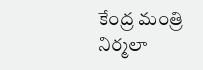కేంద్ర మంత్రి నిర్మలా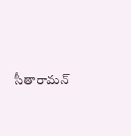సీతారామన్